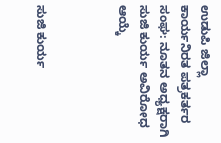ಉಡುಪಿ ಜಿಲ್ಲಾ ಕಾರ್ಯನಿರತ ಪತ್ರಕರ್ತರ ಸಂಘ: ನೂತನ ಅಧ್ಯಕ್ಷರಾಗಿ ಸುಜಿ ಕುರ್ಯ ಅವಿರೋಧ ಆಯ್ಕೆ



ಸುಜಿ ಕುರ್ಯ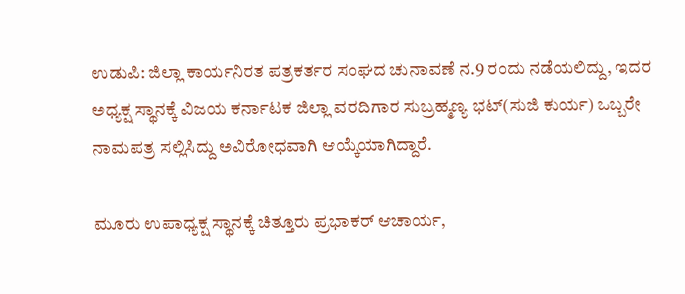ಉಡುಪಿ: ಜಿಲ್ಲಾ ಕಾರ್ಯನಿರತ ಪತ್ರಕರ್ತರ ಸಂಘದ ಚುನಾವಣೆ ನ.9 ರಂದು ನಡೆಯಲಿದ್ದು, ಇದರ ಅಧ್ಯಕ್ಷ ಸ್ಥಾನಕ್ಕೆ ವಿಜಯ ಕರ್ನಾಟಕ ಜಿಲ್ಲಾ ವರದಿಗಾರ ಸುಬ್ರಹ್ಮಣ್ಯ ಭಟ್(ಸುಜಿ ಕುರ್ಯ) ಒಬ್ಬರೇ ನಾಮಪತ್ರ ಸಲ್ಲಿಸಿದ್ದು ಅವಿರೋಧವಾಗಿ ಆಯ್ಕೆಯಾಗಿದ್ದಾರೆ.

ಮೂರು ಉಪಾಧ್ಯಕ್ಷ ಸ್ಥಾನಕ್ಕೆ ಚಿತ್ತೂರು ಪ್ರಭಾಕರ್ ಆಚಾರ್ಯ,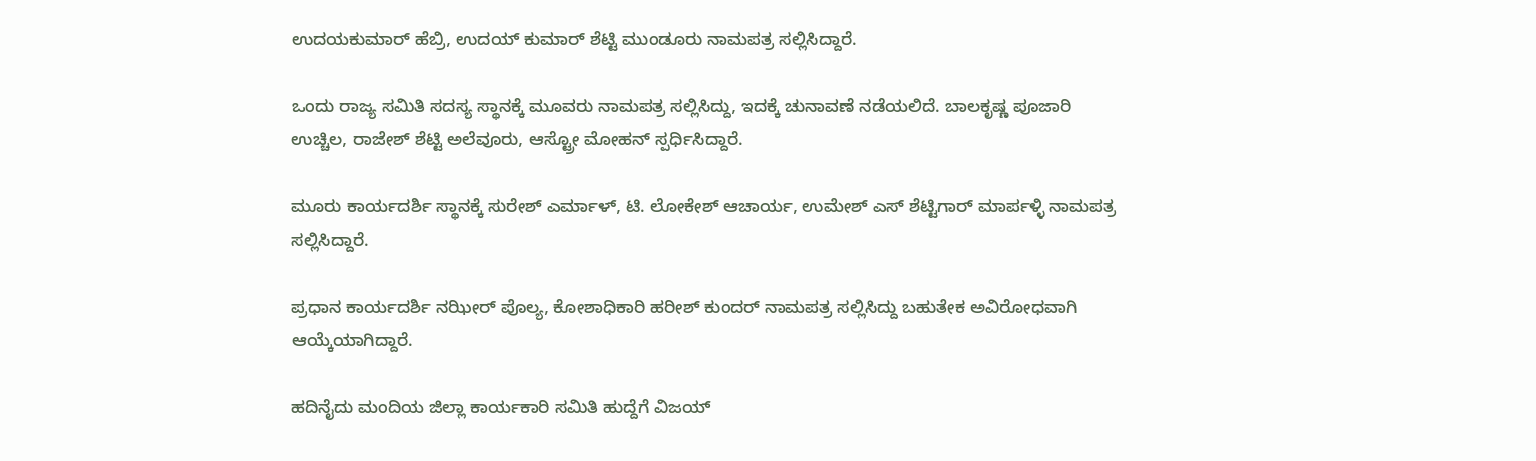ಉದಯಕುಮಾರ್ ಹೆಬ್ರಿ, ಉದಯ್ ಕುಮಾರ್ ಶೆಟ್ಟಿ ಮುಂಡೂರು ನಾಮಪತ್ರ ಸಲ್ಲಿಸಿದ್ದಾರೆ.

ಒಂದು ರಾಜ್ಯ ಸಮಿತಿ ಸದಸ್ಯ ಸ್ಥಾನಕ್ಕೆ ಮೂವರು ನಾಮಪತ್ರ ಸಲ್ಲಿಸಿದ್ದು, ಇದಕ್ಕೆ ಚುನಾವಣೆ ನಡೆಯಲಿದೆ. ಬಾಲಕೃಷ್ಣ ಪೂಜಾರಿ ಉಚ್ಚಿಲ, ರಾಜೇಶ್ ಶೆಟ್ಟಿ ಅಲೆವೂರು, ಆಸ್ಟ್ರೋ ಮೋಹನ್ ಸ್ಪರ್ಧಿಸಿದ್ದಾರೆ.

ಮೂರು ಕಾರ್ಯದರ್ಶಿ ಸ್ಥಾನಕ್ಕೆ ಸುರೇಶ್ ಎರ್ಮಾಳ್, ಟಿ. ಲೋಕೇಶ್ ಆಚಾರ್ಯ, ಉಮೇಶ್ ಎಸ್ ಶೆಟ್ಟಿಗಾ‌ರ್ ಮಾರ್ಪಳ್ಳಿ ನಾಮಪತ್ರ ಸಲ್ಲಿಸಿದ್ದಾರೆ.

ಪ್ರಧಾನ ಕಾರ್ಯದರ್ಶಿ ನಝೀರ್ ಪೊಲ್ಯ, ಕೋಶಾಧಿಕಾರಿ ಹರೀಶ್ ಕುಂದರ್ ನಾಮಪತ್ರ ಸಲ್ಲಿಸಿದ್ದು ಬಹುತೇಕ ಅವಿರೋಧವಾಗಿ ಆಯ್ಕೆಯಾಗಿದ್ದಾರೆ.

ಹದಿನೈದು ಮಂದಿಯ ಜಿಲ್ಲಾ ಕಾರ್ಯಕಾರಿ ಸಮಿತಿ ಹುದ್ದೆಗೆ ವಿಜಯ್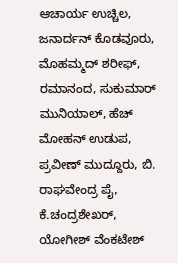ಆಚಾರ್ಯ ಉಚ್ಚಿಲ, ಜನಾರ್ದನ್ ಕೊಡವೂರು, ಮೊಹಮ್ಮದ್ ಶರೀಫ್, ರಮಾನಂದ, ಸುಕುಮಾರ್ ಮುನಿಯಾಲ್, ಹೆಚ್ ಮೋಹನ್ ಉಡುಪ, ಪ್ರವೀಣ್ ಮುದ್ದೂರು, ಬಿ. ರಾಘವೇಂದ್ರ ಪೈ, ಕೆ.ಚಂದ್ರಶೇಖರ್, ಯೋಗೀಶ್ ವೆಂಕಟೇಶ್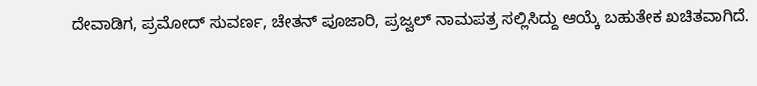ದೇವಾಡಿಗ, ಪ್ರಮೋದ್ ಸುವರ್ಣ, ಚೇತನ್ ಪೂಜಾರಿ, ಪ್ರಜ್ವಲ್ ನಾಮಪತ್ರ ಸಲ್ಲಿಸಿದ್ದು ಆಯ್ಕೆ ಬಹುತೇಕ ಖಚಿತವಾಗಿದೆ.